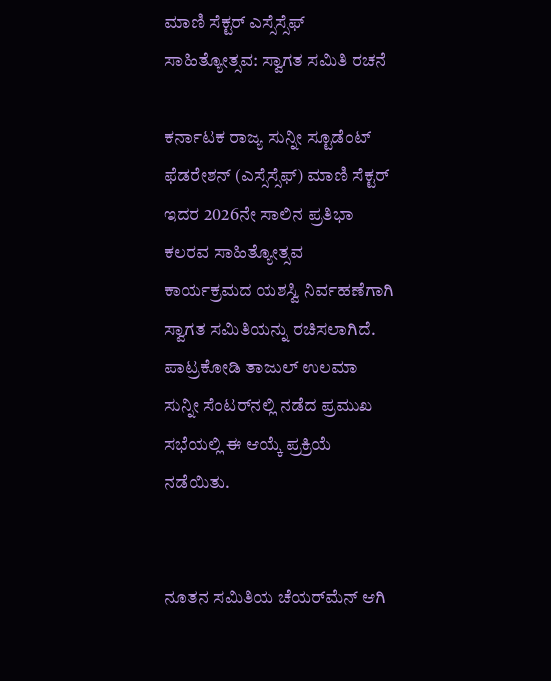ಮಾಣಿ ಸೆಕ್ಟರ್ ಎಸ್ಸೆಸ್ಸೆಫ್ ಸಾಹಿತ್ಯೋತ್ಸವ: ಸ್ವಾಗತ ಸಮಿತಿ ರಚನೆ

ಕರ್ನಾಟಕ ರಾಜ್ಯ ಸುನ್ನೀ ಸ್ಟೂಡೆಂಟ್ ಫೆಡರೇಶನ್ (ಎಸ್ಸೆಸ್ಸೆಫ್) ಮಾಣಿ ಸೆಕ್ಟರ್ ಇದರ 2026ನೇ ಸಾಲಿನ ಪ್ರತಿಭಾ ಕಲರವ ಸಾಹಿತ್ಯೋತ್ಸವ ಕಾರ್ಯಕ್ರಮದ ಯಶಸ್ವಿ ನಿರ್ವಹಣೆಗಾಗಿ ಸ್ವಾಗತ ಸಮಿತಿಯನ್ನು ರಚಿಸಲಾಗಿದೆ. ಪಾಟ್ರಕೋಡಿ ತಾಜುಲ್ ಉಲಮಾ ಸುನ್ನೀ ಸೆಂಟರ್‌ನಲ್ಲಿ ನಡೆದ ಪ್ರಮುಖ ಸಭೆಯಲ್ಲಿ ಈ ಆಯ್ಕೆ ಪ್ರಕ್ರಿಯೆ ನಡೆಯಿತು.


ನೂತನ ಸಮಿತಿಯ ಚೆಯರ್‌ಮೆನ್ ಆಗಿ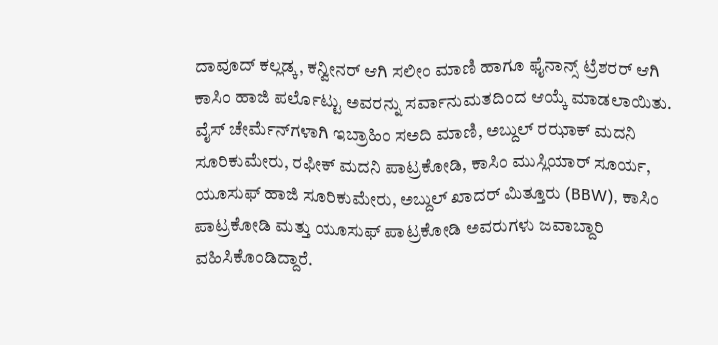ದಾವೂದ್ ಕಲ್ಲಡ್ಕ, ಕನ್ವೀನರ್ ಆಗಿ ಸಲೀಂ ಮಾಣಿ ಹಾಗೂ ಫೈನಾನ್ಸ್ ಟ್ರೆಶರರ್ ಆಗಿ ಕಾಸಿಂ ಹಾಜಿ ಪರ್ಲೊಟ್ಟು ಅವರನ್ನು ಸರ್ವಾನುಮತದಿಂದ ಆಯ್ಕೆ ಮಾಡಲಾಯಿತು.
ವೈಸ್ ಚೇರ್ಮೆನ್‌ಗಳಾಗಿ ಇಬ್ರಾಹಿಂ ಸ‌ಅದಿ ಮಾಣಿ, ಅಬ್ದುಲ್ ರಝಾಕ್ ಮದನಿ ಸೂರಿಕುಮೇರು, ರಫೀಕ್ ಮದನಿ ಪಾಟ್ರಕೋಡಿ, ಕಾಸಿಂ ಮುಸ್ಲಿಯಾರ್ ಸೂರ್ಯ, ಯೂಸುಫ್ ಹಾಜಿ ಸೂರಿಕುಮೇರು, ಅಬ್ದುಲ್ ಖಾದರ್ ಮಿತ್ತೂರು (BBW), ಕಾಸಿಂ ಪಾಟ್ರಕೋಡಿ ಮತ್ತು ಯೂಸುಫ್ ಪಾಟ್ರಕೋಡಿ ಅವರುಗಳು ಜವಾಬ್ದಾರಿ ವಹಿಸಿಕೊಂಡಿದ್ದಾರೆ.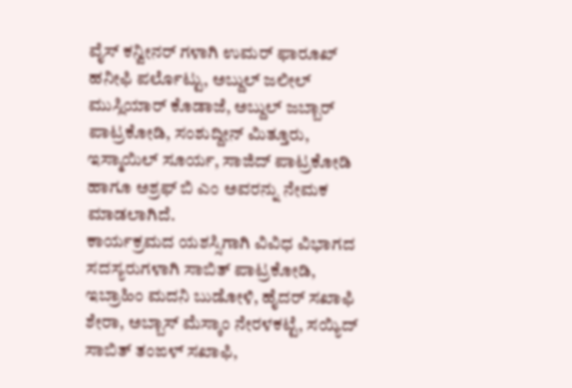ವೈಸ್ ಕನ್ವೀನರ್ ಗಳಾಗಿ ಉಮರ್ ಫಾರೂಖ್ ಹನೀಫಿ ಪರ್ಲೊಟ್ಟು, ಅಬ್ದುಲ್ ಜಲೀಲ್ ಮುಸ್ಲಿಯಾರ್ ಕೊಡಾಜೆ, ಅಬ್ದುಲ್ ಜಬ್ಬಾರ್ ಪಾಟ್ರಕೋಡಿ, ಸಂಶುದ್ದೀನ್ ಮಿತ್ತೂರು, ಇಸ್ಮಾಯಿಲ್ ಸೂರ್ಯ, ಸಾಜಿದ್ ಪಾಟ್ರಕೋಡಿ ಹಾಗೂ ಅಶ್ರಫ್ ಬಿ ಎಂ ಅವರನ್ನು ನೇಮಕ ಮಾಡಲಾಗಿದೆ.
ಕಾರ್ಯಕ್ರಮದ ಯಶಸ್ಸಿಗಾಗಿ ವಿವಿಧ ವಿಭಾಗದ ಸದಸ್ಯರುಗಳಾಗಿ ಸಾಬಿತ್ ಪಾಟ್ರಕೋಡಿ, ಇಬ್ರಾಹಿಂ ಮದನಿ ಬುಡೋಳಿ, ಹೈದರ್ ಸಖಾಫಿ ಶೇರಾ, ಅಬ್ಬಾಸ್ ಮೆಸ್ಕಾಂ ನೇರಳಕಟ್ಟೆ, ಸಯ್ಯಿದ್ ಸಾಬಿತ್ ತಂಙಳ್ ಸಖಾಫಿ,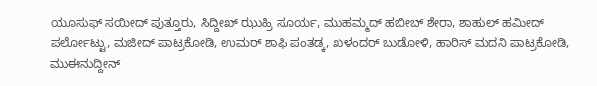ಯೂಸುಫ್ ಸಯೀದ್ ಪುತ್ತೂರು, ಸಿದ್ದೀಖ್ ಝುಹ್ರಿ ಸೂರ್ಯ, ಮುಹಮ್ಮದ್ ಹಬೀಬ್ ಶೇರಾ, ಶಾಹುಲ್ ಹಮೀದ್ ಪರ್ಲೋಟ್ಟು, ಮಜೀದ್ ಪಾಟ್ರಕೋಡಿ, ಉಮರ್ ಶಾಫಿ ಪಂತಡ್ಕ, ಖಳಂದರ್ ಬುಡೋಳಿ, ಹಾರಿಸ್ ಮದನಿ ಪಾಟ್ರಕೋಡಿ, ಮುಈನುದ್ದೀನ್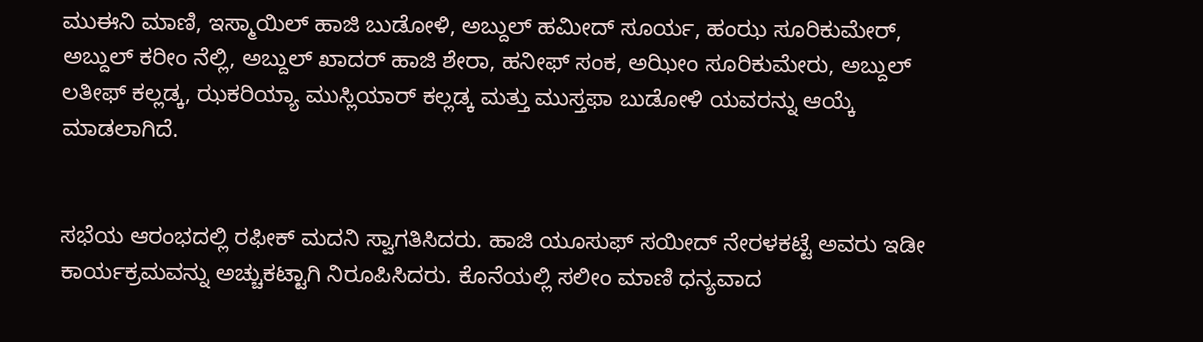ಮುಈನಿ ಮಾಣಿ, ಇಸ್ಮಾಯಿಲ್ ಹಾಜಿ ಬುಡೋಳಿ, ಅಬ್ದುಲ್ ಹಮೀದ್ ಸೂರ್ಯ, ಹಂಝ ಸೂರಿಕುಮೇರ್, ಅಬ್ದುಲ್ ಕರೀಂ ನೆಲ್ಲಿ, ಅಬ್ದುಲ್ ಖಾದರ್ ಹಾಜಿ ಶೇರಾ, ಹನೀಫ್ ಸಂಕ, ಅಝೀಂ ಸೂರಿಕುಮೇರು, ಅಬ್ದುಲ್ ಲತೀಫ್ ಕಲ್ಲಡ್ಕ, ಝಕರಿಯ್ಯಾ ಮುಸ್ಲಿಯಾರ್ ಕಲ್ಲಡ್ಕ ಮತ್ತು ಮುಸ್ತಫಾ ಬುಡೋಳಿ ಯವರನ್ನು ಆಯ್ಕೆ ಮಾಡಲಾಗಿದೆ.


ಸಭೆಯ ಆರಂಭದಲ್ಲಿ ರಫೀಕ್ ಮದನಿ ಸ್ವಾಗತಿಸಿದರು. ಹಾಜಿ ಯೂಸುಫ್ ಸಯೀದ್ ನೇರಳಕಟ್ಟೆ ಅವರು ಇಡೀ ಕಾರ್ಯಕ್ರಮವನ್ನು ಅಚ್ಚುಕಟ್ಟಾಗಿ ನಿರೂಪಿಸಿದರು. ಕೊನೆಯಲ್ಲಿ ಸಲೀಂ ಮಾಣಿ ಧನ್ಯವಾದ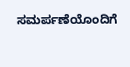ಸಮರ್ಪಣೆಯೊಂದಿಗೆ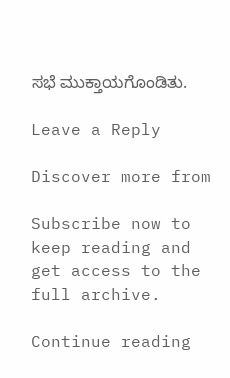ಸಭೆ ಮುಕ್ತಾಯಗೊಂಡಿತು.

Leave a Reply

Discover more from

Subscribe now to keep reading and get access to the full archive.

Continue reading